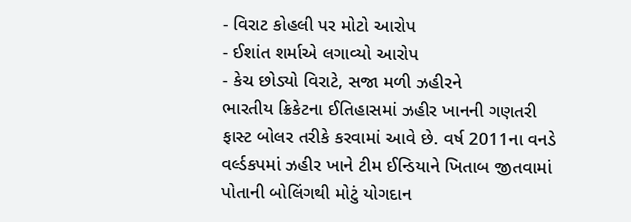- વિરાટ કોહલી પર મોટો આરોપ
- ઈશાંત શર્માએ લગાવ્યો આરોપ
- કેચ છોડ્યો વિરાટે, સજા મળી ઝહીરને
ભારતીય ક્રિકેટના ઈતિહાસમાં ઝહીર ખાનની ગણતરી ફાસ્ટ બોલર તરીકે કરવામાં આવે છે. વર્ષ 2011ના વનડે વર્લ્ડકપમાં ઝહીર ખાને ટીમ ઈન્ડિયાને ખિતાબ જીતવામાં પોતાની બોલિંગથી મોટું યોગદાન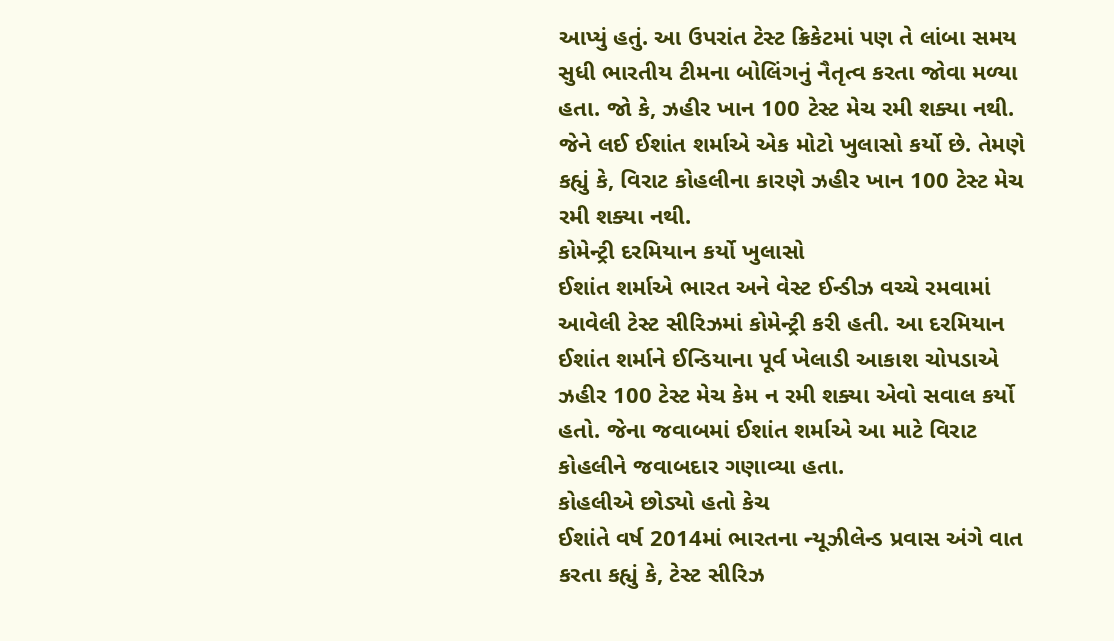આપ્યું હતું. આ ઉપરાંત ટેસ્ટ ક્રિકેટમાં પણ તે લાંબા સમય સુધી ભારતીય ટીમના બોલિંગનું નૈતૃત્વ કરતા જોવા મળ્યા હતા. જો કે, ઝહીર ખાન 100 ટેસ્ટ મેચ રમી શક્યા નથી. જેને લઈ ઈશાંત શર્માએ એક મોટો ખુલાસો કર્યો છે. તેમણે કહ્યું કે, વિરાટ કોહલીના કારણે ઝહીર ખાન 100 ટેસ્ટ મેચ રમી શક્યા નથી.
કોમેન્ટ્રી દરમિયાન કર્યો ખુલાસો
ઈશાંત શર્માએ ભારત અને વેસ્ટ ઈન્ડીઝ વચ્ચે રમવામાં આવેલી ટેસ્ટ સીરિઝમાં કોમેન્ટ્રી કરી હતી. આ દરમિયાન ઈશાંત શર્માને ઈન્ડિયાના પૂર્વ ખેલાડી આકાશ ચોપડાએ ઝહીર 100 ટેસ્ટ મેચ કેમ ન રમી શક્યા એવો સવાલ કર્યો હતો. જેના જવાબમાં ઈશાંત શર્માએ આ માટે વિરાટ કોહલીને જવાબદાર ગણાવ્યા હતા.
કોહલીએ છોડ્યો હતો કેચ
ઈશાંતે વર્ષ 2014માં ભારતના ન્યૂઝીલેન્ડ પ્રવાસ અંગે વાત કરતા કહ્યું કે, ટેસ્ટ સીરિઝ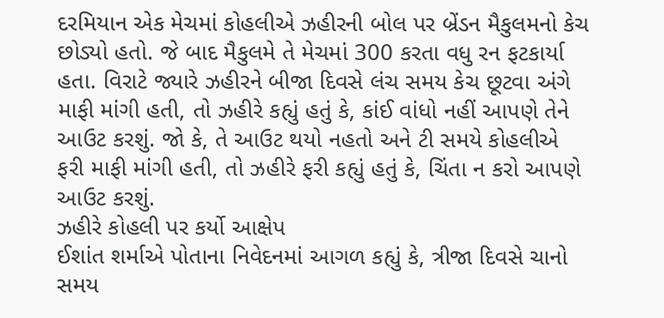દરમિયાન એક મેચમાં કોહલીએ ઝહીરની બોલ પર બ્રેંડન મૈકુલમનો કેચ છોડ્યો હતો. જે બાદ મૈકુલમે તે મેચમાં 300 કરતા વધુ રન ફટકાર્યા હતા. વિરાટે જ્યારે ઝહીરને બીજા દિવસે લંચ સમય કેચ છૂટવા અંગે માફી માંગી હતી, તો ઝહીરે કહ્યું હતું કે, કાંઈ વાંધો નહીં આપણે તેને આઉટ કરશું. જો કે, તે આઉટ થયો નહતો અને ટી સમયે કોહલીએ ફરી માફી માંગી હતી, તો ઝહીરે ફરી કહ્યું હતું કે, ચિંતા ન કરો આપણે આઉટ કરશું.
ઝહીરે કોહલી પર કર્યો આક્ષેપ
ઈશાંત શર્માએ પોતાના નિવેદનમાં આગળ કહ્યું કે, ત્રીજા દિવસે ચાનો સમય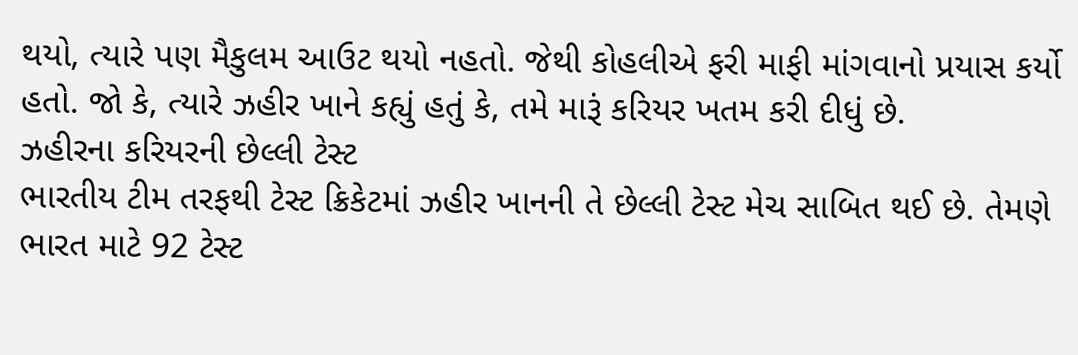થયો, ત્યારે પણ મૈકુલમ આઉટ થયો નહતો. જેથી કોહલીએ ફરી માફી માંગવાનો પ્રયાસ કર્યો હતો. જો કે, ત્યારે ઝહીર ખાને કહ્યું હતું કે, તમે મારૂં કરિયર ખતમ કરી દીધું છે.
ઝહીરના કરિયરની છેલ્લી ટેસ્ટ
ભારતીય ટીમ તરફથી ટેસ્ટ ક્રિકેટમાં ઝહીર ખાનની તે છેલ્લી ટેસ્ટ મેચ સાબિત થઈ છે. તેમણે ભારત માટે 92 ટેસ્ટ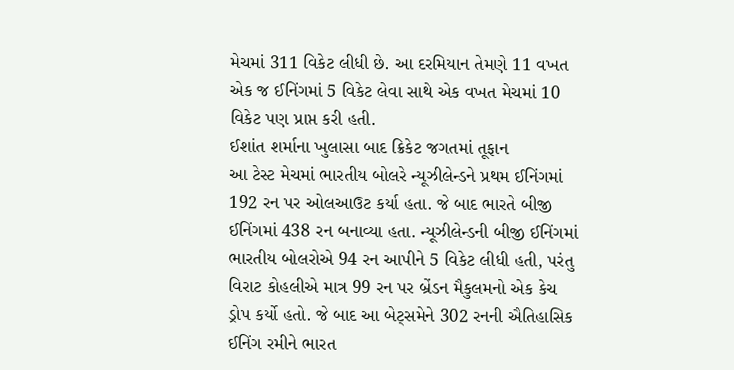મેચમાં 311 વિકેટ લીધી છે. આ દરમિયાન તેમણે 11 વખત એક જ ઈનિંગમાં 5 વિકેટ લેવા સાથે એક વખત મેચમાં 10 વિકેટ પણ પ્રાપ્ત કરી હતી.
ઈશાંત શર્માના ખુલાસા બાદ ક્રિકેટ જગતમાં તૂફાન
આ ટેસ્ટ મેચમાં ભારતીય બોલરે ન્યૂઝીલેન્ડને પ્રથમ ઈનિંગમાં 192 રન પર ઓલઆઉટ કર્યા હતા. જે બાદ ભારતે બીજી ઈનિંગમાં 438 રન બનાવ્યા હતા. ન્યૂઝીલેન્ડની બીજી ઈનિંગમાં ભારતીય બોલરોએ 94 રન આપીને 5 વિકેટ લીધી હતી, પરંતુ વિરાટ કોહલીએ માત્ર 99 રન પર બ્રેંડન મૈકુલમનો એક કેચ ડ્રોપ કર્યો હતો. જે બાદ આ બેટ્સમેને 302 રનની ઐતિહાસિક ઈનિંગ રમીને ભારત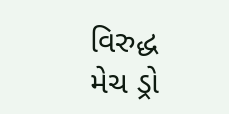વિરુદ્ધ મેચ ડ્રો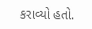કરાવ્યો હતો.